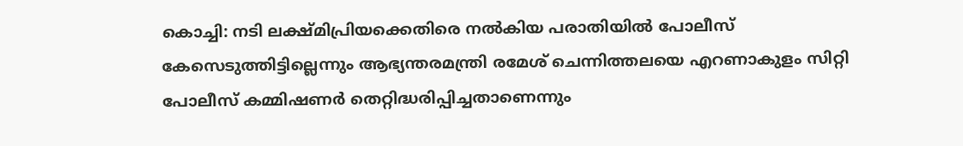കൊച്ചി: നടി ലക്ഷ്മിപ്രിയക്കെതിരെ നൽകിയ പരാതിയിൽ പോലീസ് കേസെടുത്തിട്ടില്ലെന്നും ആഭ്യന്തരമന്ത്രി രമേശ് ചെന്നിത്തലയെ എറണാകുളം സിറ്റി പോലീസ് കമ്മിഷണർ തെറ്റിദ്ധരിപ്പിച്ചതാണെന്നും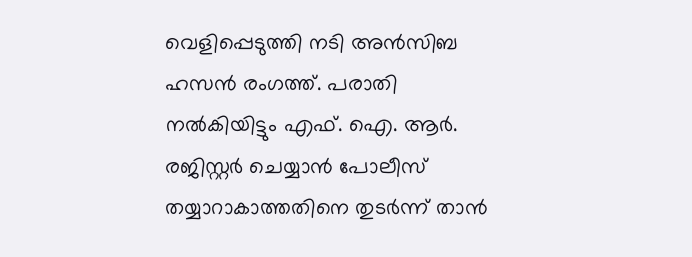വെളിപ്പെടുത്തി നടി അൻസിബ ഹസൻ രംഗത്ത്. പരാതി നൽകിയിട്ടും എഫ്. ഐ. ആർ. രജിസ്റ്റർ ചെയ്യാൻ പോലീസ് തയ്യാറാകാത്തതിനെ തുടർന്ന് താൻ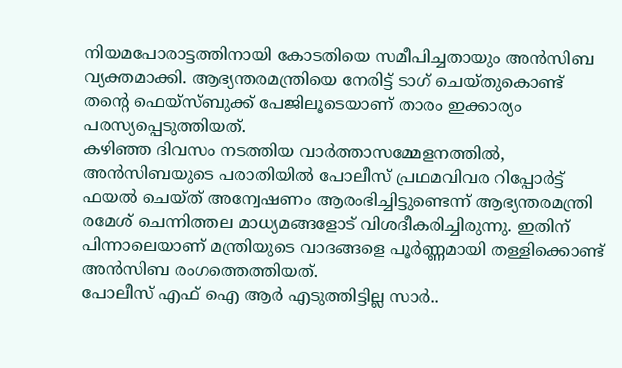നിയമപോരാട്ടത്തിനായി കോടതിയെ സമീപിച്ചതായും അൻസിബ വ്യക്തമാക്കി. ആഭ്യന്തരമന്ത്രിയെ നേരിട്ട് ടാഗ് ചെയ്തുകൊണ്ട് തന്റെ ഫെയ്സ്ബുക്ക് പേജിലൂടെയാണ് താരം ഇക്കാര്യം പരസ്യപ്പെടുത്തിയത്.
കഴിഞ്ഞ ദിവസം നടത്തിയ വാർത്താസമ്മേളനത്തിൽ, അൻസിബയുടെ പരാതിയിൽ പോലീസ് പ്രഥമവിവര റിപ്പോർട്ട് ഫയൽ ചെയ്ത് അന്വേഷണം ആരംഭിച്ചിട്ടുണ്ടെന്ന് ആഭ്യന്തരമന്ത്രി രമേശ് ചെന്നിത്തല മാധ്യമങ്ങളോട് വിശദീകരിച്ചിരുന്നു. ഇതിന് പിന്നാലെയാണ് മന്ത്രിയുടെ വാദങ്ങളെ പൂർണ്ണമായി തള്ളിക്കൊണ്ട് അൻസിബ രംഗത്തെത്തിയത്.
പോലീസ് എഫ് ഐ ആർ എടുത്തിട്ടില്ല സാർ..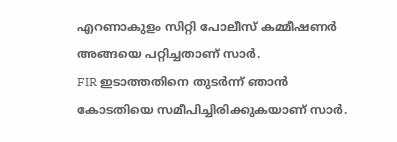എറണാകുളം സിറ്റി പോലീസ് കമ്മീഷണർ അങ്ങയെ പറ്റിച്ചതാണ് സാർ.
FIR ഇടാത്തതിനെ തുടർന്ന് ഞാൻ കോടതിയെ സമീപിച്ചിരിക്കുകയാണ് സാർ.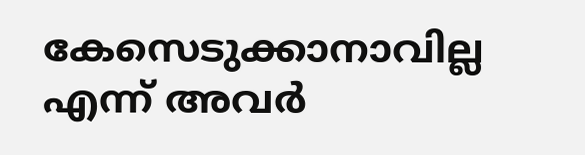കേസെടുക്കാനാവില്ല എന്ന് അവർ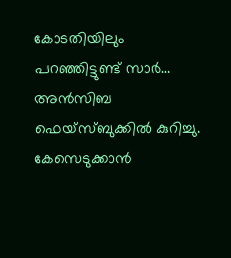കോടതിയിലും പറഞ്ഞിട്ടുണ്ട് സാർ…
അൻസിബ ഫെയ്സ്ബുക്കിൽ കുറിച്ചു.
കേസെടുക്കാൻ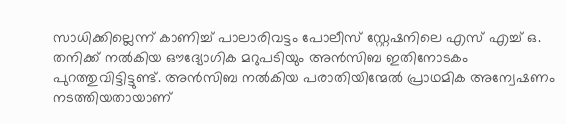സാധിക്കില്ലെന്ന് കാണിച്ച് പാലാരിവട്ടം പോലീസ് സ്റ്റേഷനിലെ എസ് എച്ച് ഒ. തനിക്ക് നൽകിയ ഔദ്യോഗിക മറുപടിയും അൻസിബ ഇതിനോടകം പുറത്തുവിട്ടിട്ടുണ്ട്. അൻസിബ നൽകിയ പരാതിയിന്മേൽ പ്രാഥമിക അന്വേഷണം നടത്തിയതായാണ്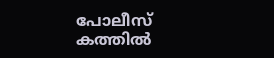പോലീസ് കത്തിൽ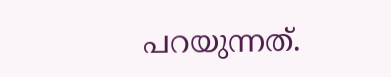പറയുന്നത്.